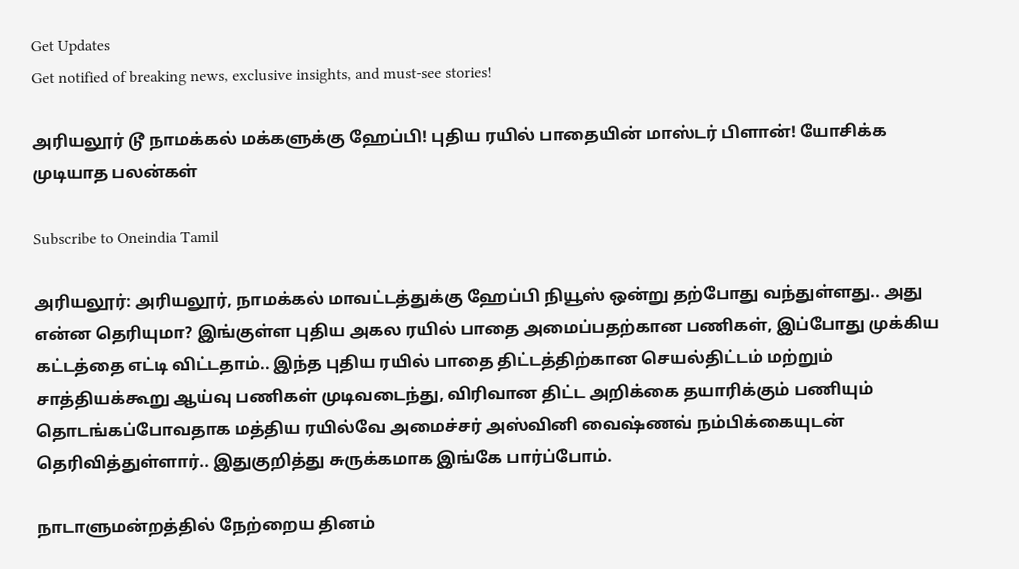Get Updates
Get notified of breaking news, exclusive insights, and must-see stories!

அரியலூர் டூ நாமக்கல் மக்களுக்கு ஹேப்பி! புதிய ரயில் பாதையின் மாஸ்டர் பிளான்! யோசிக்க முடியாத பலன்கள்

Subscribe to Oneindia Tamil

அரியலூர்: அரியலூர், நாமக்கல் மாவட்டத்துக்கு ஹேப்பி நியூஸ் ஒன்று தற்போது வந்துள்ளது.. அது என்ன தெரியுமா? இங்குள்ள புதிய அகல ரயில் பாதை அமைப்பதற்கான பணிகள், இப்போது முக்கிய கட்டத்தை எட்டி விட்டதாம்.. இந்த புதிய ரயில் பாதை திட்டத்திற்கான செயல்திட்டம் மற்றும் சாத்தியக்கூறு ஆய்வு பணிகள் முடிவடைந்து, விரிவான திட்ட அறிக்கை தயாரிக்கும் பணியும் தொடங்கப்போவதாக மத்திய ரயில்வே அமைச்சர் அஸ்வினி வைஷ்ணவ் நம்பிக்கையுடன் தெரிவித்துள்ளார்.. இதுகுறித்து சுருக்கமாக இங்கே பார்ப்போம்.

நாடாளுமன்றத்தில் நேற்றைய தினம்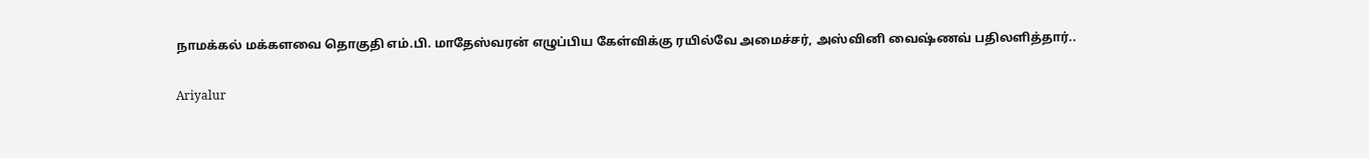நாமக்கல் மக்களவை தொகுதி எம்.பி. மாதேஸ்வரன் எழுப்பிய கேள்விக்கு ரயில்வே அமைச்சர், அஸ்வினி வைஷ்ணவ் பதிலளித்தார்..

Ariyalur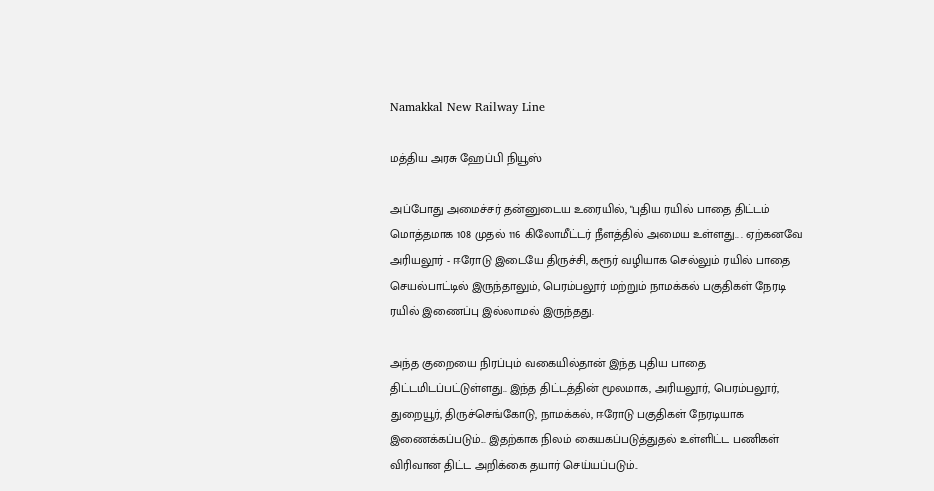Namakkal New Railway Line

மத்திய அரசு ஹேப்பி நியூஸ்

அப்போது அமைச்சர் தன்னுடைய உரையில், "புதிய ரயில் பாதை திட்டம் மொத்தமாக 108 முதல் 116 கிலோமீட்டர் நீளத்தில் அமைய உள்ளது.. . ஏற்கனவே அரியலூர் - ஈரோடு இடையே திருச்சி, கரூர் வழியாக செல்லும் ரயில் பாதை செயல்பாட்டில் இருந்தாலும், பெரம்பலூர் மற்றும் நாமக்கல் பகுதிகள் நேரடி ரயில் இணைப்பு இல்லாமல் இருந்தது.

அந்த குறையை நிரப்பும் வகையில்தான் இந்த புதிய பாதை திட்டமிடப்பட்டுள்ளது.. இந்த திட்டத்தின் மூலமாக, அரியலூர், பெரம்பலூர், துறையூர், திருச்செங்கோடு, நாமக்கல், ஈரோடு பகுதிகள் நேரடியாக இணைக்கப்படும்... இதற்காக நிலம் கையகப்படுத்துதல் உள்ளிட்ட பணிகள் விரிவான திட்ட அறிக்கை தயார் செய்யப்படும்..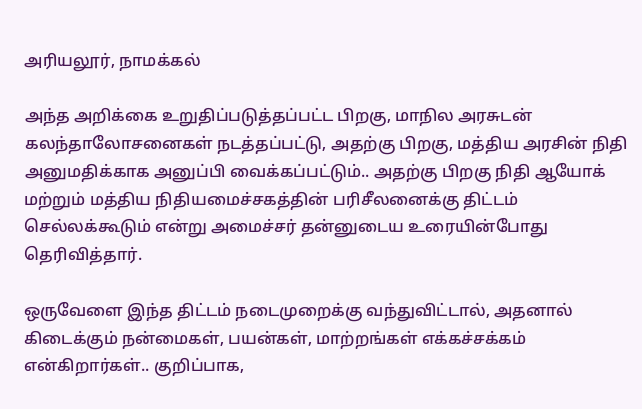அரியலூர், நாமக்கல்

அந்த அறிக்கை உறுதிப்படுத்தப்பட்ட பிறகு, மாநில அரசுடன் கலந்தாலோசனைகள் நடத்தப்பட்டு, அதற்கு பிறகு, மத்திய அரசின் நிதி அனுமதிக்காக அனுப்பி வைக்கப்பட்டும்.. அதற்கு பிறகு நிதி ஆயோக் மற்றும் மத்திய நிதியமைச்சகத்தின் பரிசீலனைக்கு திட்டம் செல்லக்கூடும் என்று அமைச்சர் தன்னுடைய உரையின்போது தெரிவித்தார்.

ஒருவேளை இந்த திட்டம் நடைமுறைக்கு வந்துவிட்டால், அதனால் கிடைக்கும் நன்மைகள், பயன்கள், மாற்றங்கள் எக்கச்சக்கம் என்கிறார்கள்.. குறிப்பாக,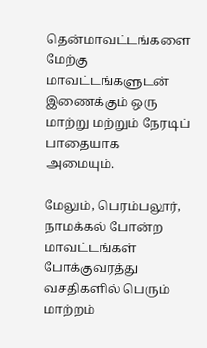தென்மாவட்டங்களை மேற்கு மாவட்டங்களுடன் இணைக்கும் ஒரு மாற்று மற்றும் நேரடிப் பாதையாக அமையும்.

மேலும், பெரம்பலூர், நாமக்கல் போன்ற மாவட்டங்கள் போக்குவரத்து வசதிகளில் பெரும் மாற்றம்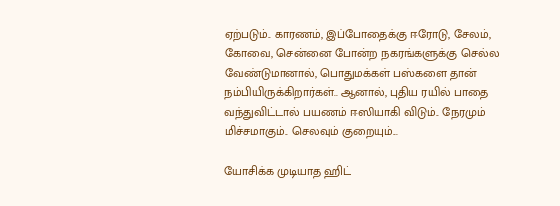ஏற்படும்.. காரணம், இப்போதைக்கு ஈரோடு, சேலம், கோவை, சென்னை போன்ற நகரங்களுக்கு செல்ல வேண்டுமானால், பொதுமக்கள் பஸ்களை தான் நம்பியிருக்கிறார்கள்.. ஆனால், புதிய ரயில் பாதை வந்துவிட்டால் பயணம் ஈஸியாகி விடும்.. நேரமும் மிச்சமாகும்.. செலவும் குறையும்...

யோசிக்க முடியாத ஹிட்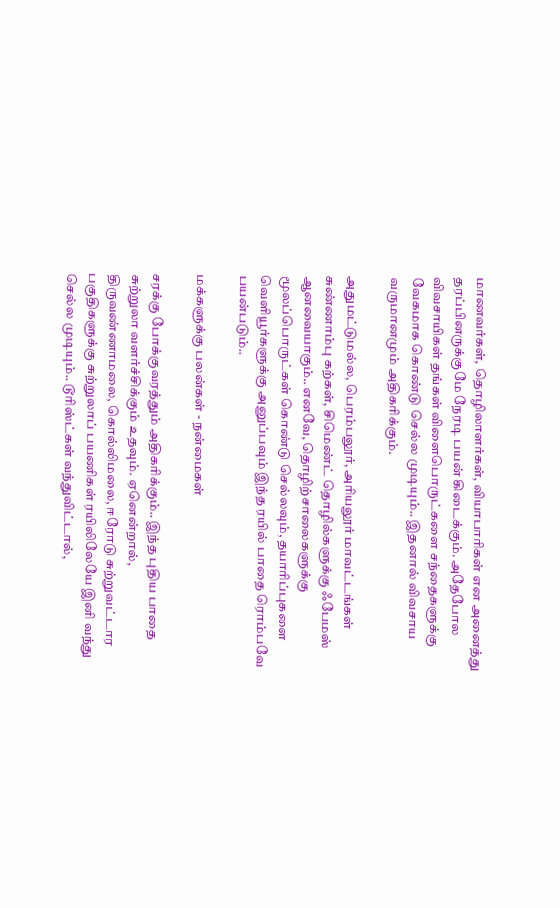மாணவர்கள், தொழிலாளர்கள், வியாபாரிகள் என அனைத்து தரப்பினருக்குமே நேரடி பயன் கிடைக்கும். அதேபோல விவசாயிகள் தங்கள் விளைபொருட்களை சந்தைகளுக்கு வேகமாக கொண்டு செல்ல முடியும்.. இதனால் விவசாய வருமானமும் அதிகரிக்கும்.

அதுமட்டுமல்ல, பெரம்பலூர், அரியலூர் மாவட்டங்கள் சுண்ணாம்பு கற்கள், சிமெண்ட் தொழில்களுக்கு ஃபேமஸ் ஆனவையாகும்.. எனவே, தொழிற்சாலைகளுக்கு மூலப்பொருட்கள் கொண்டு செல்லவும், தயாரிப்புகளை வெளியூர்களுக்கு அனுப்பவும் இந்த ரயில் பாதை ரொம்பவே பயன்படும்..

மக்களுக்கு பலன்கள் - நன்மைகள்

சரக்கு போக்குவரத்தும் அதிகரிக்கும்.. இந்த புதிய பாதை சுற்றுலா வளர்ச்சிக்கும் உதவும். ஏனென்றால், திருவண்ணாமலை, கொல்லிமலை, ஈரோடு சுற்றுவட்டார பகுதிகளுக்கு சுற்றுலாப் பயணிகள் ரயிலிலேயே இனி வந்து செல்ல முடியும்.. டூரிஸ்ட்கள் வந்துவிட்டால்,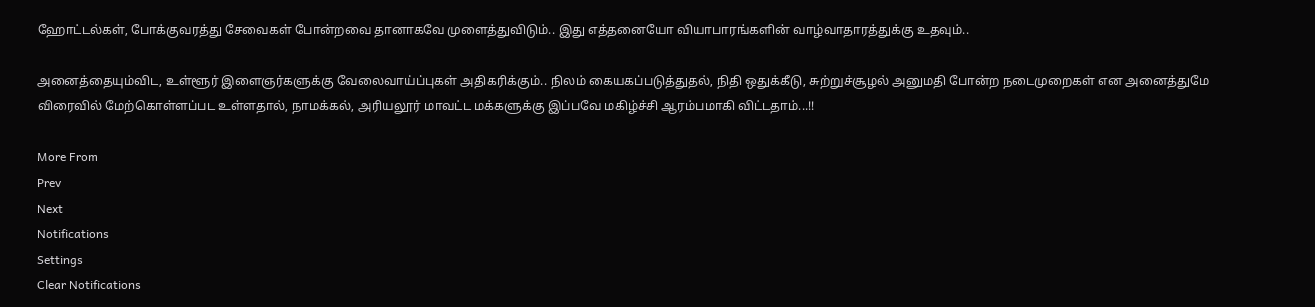ஹோட்டல்கள், போக்குவரத்து சேவைகள் போன்றவை தானாகவே முளைத்துவிடும்.. இது எத்தனையோ வியாபாரங்களின் வாழ்வாதாரத்துக்கு உதவும்..

அனைத்தையும்விட, உள்ளூர் இளைஞர்களுக்கு வேலைவாய்ப்புகள் அதிகரிக்கும்.. நிலம் கையகப்படுத்துதல், நிதி ஒதுக்கீடு, சுற்றுச்சூழல் அனுமதி போன்ற நடைமுறைகள் என அனைத்துமே விரைவில் மேற்கொள்ளப்பட உள்ளதால், நாமக்கல், அரியலூர் மாவட்ட மக்களுக்கு இப்பவே மகிழ்ச்சி ஆரம்பமாகி விட்டதாம்...!!

More From
Prev
Next
Notifications
Settings
Clear Notifications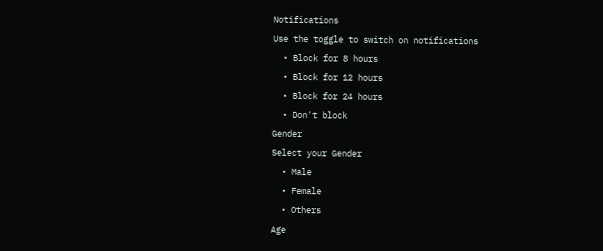Notifications
Use the toggle to switch on notifications
  • Block for 8 hours
  • Block for 12 hours
  • Block for 24 hours
  • Don't block
Gender
Select your Gender
  • Male
  • Female
  • Others
Age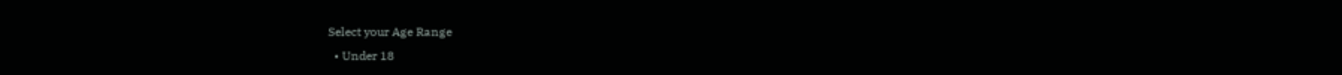Select your Age Range
  • Under 18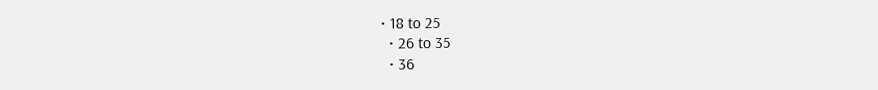• 18 to 25
  • 26 to 35
  • 36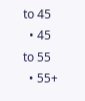to 45
  • 45 to 55
  • 55+